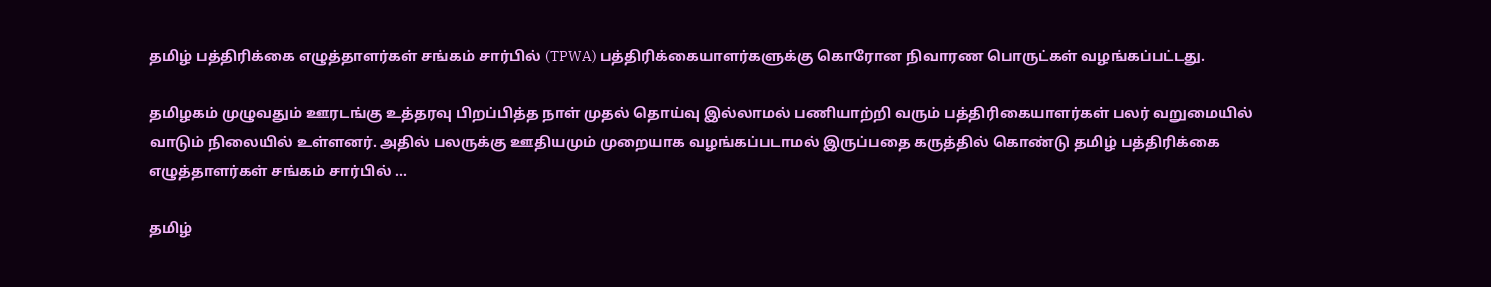தமிழ் பத்திரிக்கை எழுத்தாளர்கள் சங்கம் சார்பில் (TPWA) பத்திரிக்கையாளர்களுக்கு கொரோன நிவாரண பொருட்கள் வழங்கப்பட்டது.

தமிழகம் முழுவதும் ஊரடங்கு உத்தரவு பிறப்பித்த நாள் முதல் தொய்வு இல்லாமல் பணியாற்றி வரும் பத்திரிகையாளர்கள் பலர் வறுமையில் வாடும் நிலையில் உள்ளனர். அதில் பலருக்கு ஊதியமும் முறையாக வழங்கப்படாமல் இருப்பதை கருத்தில் கொண்டு தமிழ் பத்திரிக்கை எழுத்தாளர்கள் சங்கம் சார்பில் …

தமிழ்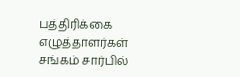பத்திரிக்கை எழுத்தாளர்கள் சங்கம் சார்பில்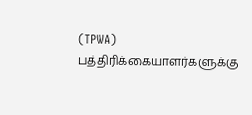(TPWA) பத்திரிக்கையாளர்களுக்கு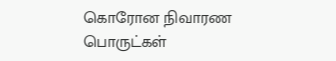கொரோன நிவாரண பொருட்கள்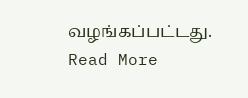வழங்கப்பட்டது. Read More